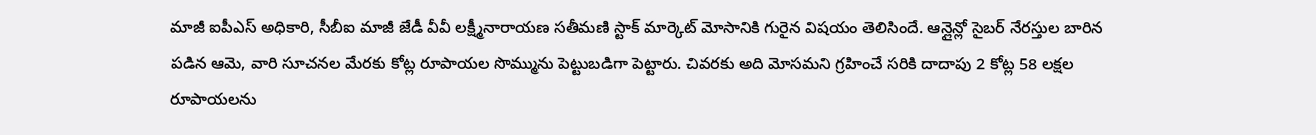మాజీ ఐపీఎస్ అధికారి, సీబీఐ మాజీ జేడీ వీవీ లక్ష్మీనారాయణ సతీమణి స్టాక్ మార్కెట్ మోసానికి గురైన విషయం తెలిసిందే. ఆన్లైన్లో సైబర్ నేరస్తుల బారిన పడిన ఆమె, వారి సూచనల మేరకు కోట్ల రూపాయల సొమ్మును పెట్టుబడిగా పెట్టారు. చివరకు అది మోసమని గ్రహించే సరికి దాదాపు 2 కోట్ల 58 లక్షల రూపాయలను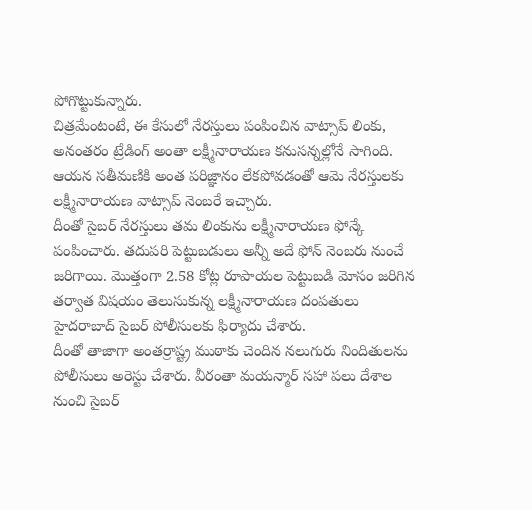పోగొట్టుకున్నారు.
చిత్రమేంటంటే, ఈ కేసులో నేరస్తులు పంపించిన వాట్సాప్ లింకు, అనంతరం ట్రేడింగ్ అంతా లక్ష్మీనారాయణ కనుసన్నల్లోనే సాగింది. ఆయన సతీమణికి అంత పరిజ్ఞానం లేకపోవడంతో ఆమె నేరస్తులకు లక్ష్మీనారాయణ వాట్సాప్ నెంబరే ఇచ్చారు.
దీంతో సైబర్ నేరస్తులు తమ లింకును లక్ష్మీనారాయణ ఫోన్కే పంపించారు. తదుపరి పెట్టుబడులు అన్నీ అదే ఫోన్ నెంబరు నుంచే జరిగాయి. మొత్తంగా 2.58 కోట్ల రూపాయల పెట్టుబడి మోసం జరిగిన తర్వాత విషయం తెలుసుకున్న లక్ష్మీనారాయణ దంపతులు హైదరాబాద్ సైబర్ పోలీసులకు ఫిర్యాదు చేశారు.
దీంతో తాజాగా అంతర్రాష్ట్ర ముఠాకు చెందిన నలుగురు నిందితులను పోలీసులు అరెస్టు చేశారు. వీరంతా మయన్మార్ సహా పలు దేశాల నుంచి సైబర్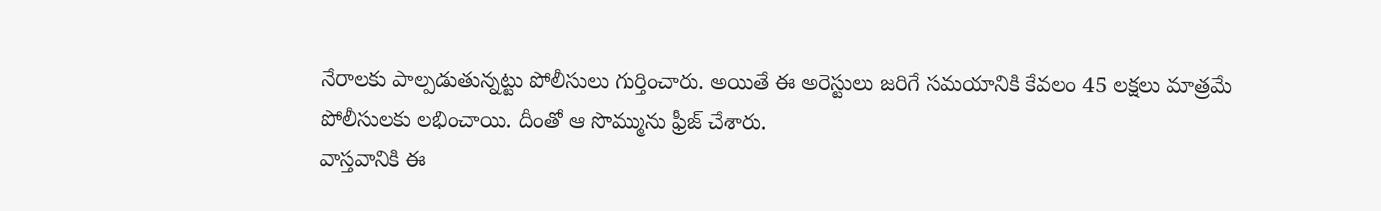నేరాలకు పాల్పడుతున్నట్టు పోలీసులు గుర్తించారు. అయితే ఈ అరెస్టులు జరిగే సమయానికి కేవలం 45 లక్షలు మాత్రమే పోలీసులకు లభించాయి. దీంతో ఆ సొమ్మును ఫ్రీజ్ చేశారు.
వాస్తవానికి ఈ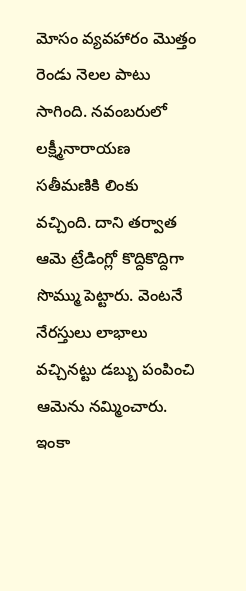మోసం వ్యవహారం మొత్తం రెండు నెలల పాటు సాగింది. నవంబరులో లక్ష్మీనారాయణ సతీమణికి లింకు వచ్చింది. దాని తర్వాత ఆమె ట్రేడింగ్లో కొద్దికొద్దిగా సొమ్ము పెట్టారు. వెంటనే నేరస్తులు లాభాలు వచ్చినట్టు డబ్బు పంపించి ఆమెను నమ్మించారు. ఇంకా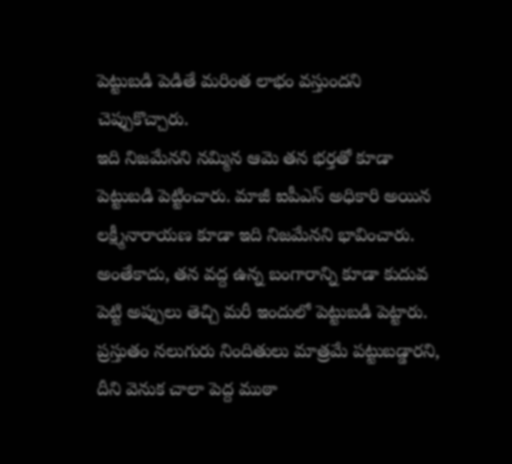పెట్టుబడి పెడితే మరింత లాభం వస్తుందని చెప్పుకొచ్చారు.
ఇది నిజమేనని నమ్మిన ఆమె తన భర్తతో కూడా పెట్టుబడి పెట్టించారు. మాజీ ఐపీఎస్ అధికారి అయిన లక్ష్మీనారాయణ కూడా ఇది నిజమేనని భావించారు. అంతేకాదు, తన వద్ద ఉన్న బంగారాన్ని కూడా కుదువ పెట్టి అప్పులు తెచ్చి మరీ ఇందులో పెట్టుబడి పెట్టారు.
ప్రస్తుతం నలుగురు నిందితులు మాత్రమే పట్టుబడ్డారని, దీని వెనుక చాలా పెద్ద ముఠా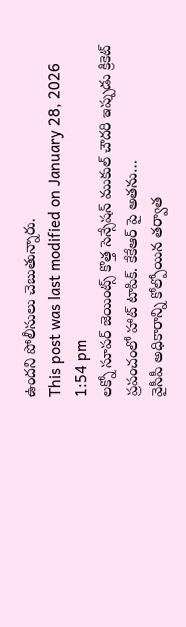ఉందని పోలీసులు చెబుతున్నారు.
This post was last modified on January 28, 2026 1:54 pm
లక్నో సూపర్ జెయింట్స్ కొత్త సెన్సేషన్ ముకుల్ చౌదరి ఇప్పుడు క్రికెట్ ప్రపంచంలో హాట్ టాపిక్. కేకేఆర్ పై అతను…
వైసీపీ అధికారాన్ని కోల్పోయిన తర్వాత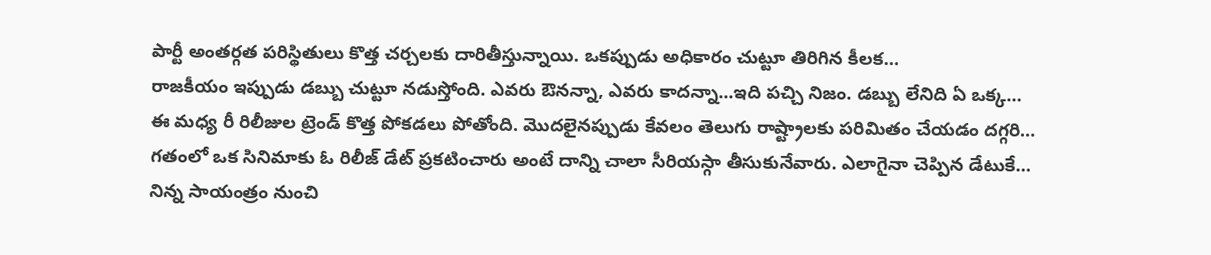పార్టీ అంతర్గత పరిస్థితులు కొత్త చర్చలకు దారితీస్తున్నాయి. ఒకప్పుడు అధికారం చుట్టూ తిరిగిన కీలక…
రాజకీయం ఇప్పుడు డబ్బు చుట్టూ నడుస్తోంది. ఎవరు ఔనన్నా, ఎవరు కాదన్నా...ఇది పచ్చి నిజం. డబ్బు లేనిది ఏ ఒక్క…
ఈ మధ్య రీ రిలీజుల ట్రెండ్ కొత్త పోకడలు పోతోంది. మొదలైనప్పుడు కేవలం తెలుగు రాష్ట్రాలకు పరిమితం చేయడం దగ్గరి…
గతంలో ఒక సినిమాకు ఓ రిలీజ్ డేట్ ప్రకటించారు అంటే దాన్ని చాలా సీరియస్గా తీసుకునేవారు. ఎలాగైనా చెప్పిన డేటుకే…
నిన్న సాయంత్రం నుంచి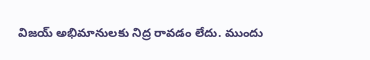విజయ్ అభిమానులకు నిద్ర రావడం లేదు. ముందు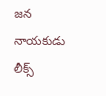జన నాయకుడు లీక్స్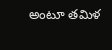అంటూ తమిళ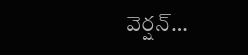వెర్షన్…